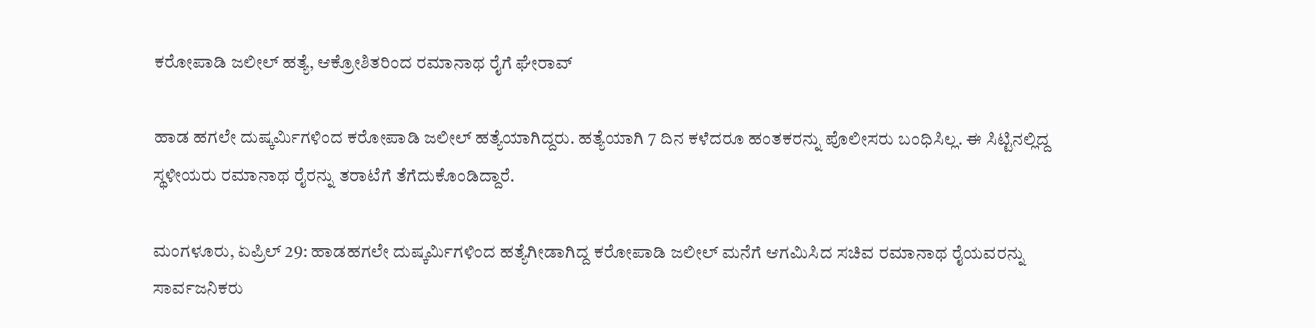ಕರೋಪಾಡಿ ಜಲೀಲ್ ಹತ್ಯೆ, ಆಕ್ರೋಶಿತರಿಂದ ರಮಾನಾಥ ರೈಗೆ ಘೇರಾವ್

ಹಾಡ ಹಗಲೇ ದುಷ್ಕರ್ಮಿಗಳಿಂದ ಕರೋಪಾಡಿ ಜಲೀಲ್ ಹತ್ಯೆಯಾಗಿದ್ದರು. ಹತ್ಯೆಯಾಗಿ 7 ದಿನ ಕಳೆದರೂ ಹಂತಕರನ್ನು ಪೊಲೀಸರು ಬಂಧಿಸಿಲ್ಲ. ಈ ಸಿಟ್ಟಿನಲ್ಲಿದ್ದ ಸ್ಥಳೀಯರು ರಮಾನಾಥ ರೈರನ್ನು ತರಾಟೆಗೆ ತೆಗೆದುಕೊಂಡಿದ್ದಾರೆ.

ಮಂಗಳೂರು, ಏಪ್ರಿಲ್ 29: ಹಾಡಹಗಲೇ ದುಷ್ಕರ್ಮಿಗಳಿಂದ ಹತ್ಯೆಗೀಡಾಗಿದ್ದ ಕರೋಪಾಡಿ ಜಲೀಲ್ ಮನೆಗೆ ಆಗಮಿಸಿದ ಸಚಿವ ರಮಾನಾಥ ರೈಯವರನ್ನು ಸಾರ್ವಜನಿಕರು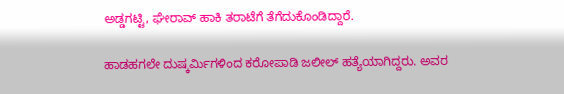ಅಡ್ಡಗಟ್ಟಿ, ಘೇರಾವ್ ಹಾಕಿ ತರಾಟೆಗೆ ತೆಗೆದುಕೊಂಡಿದ್ದಾರೆ.

ಹಾಡಹಗಲೇ ದುಷ್ಕರ್ಮಿಗಳಿಂದ ಕರೋಪಾಡಿ ಜಲೀಲ್ ಹತ್ಯೆಯಾಗಿದ್ದರು. ಅವರ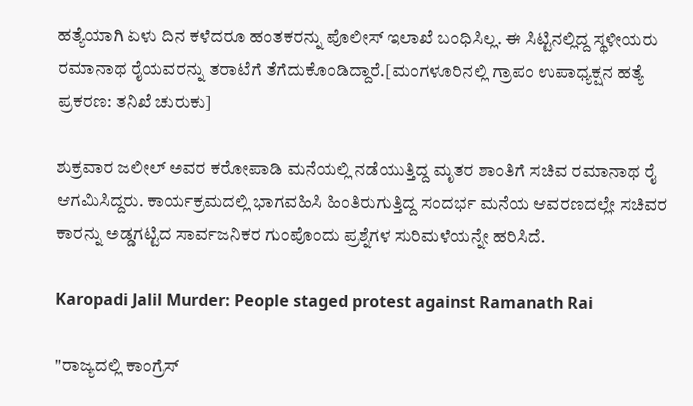ಹತ್ಯೆಯಾಗಿ ಏಳು ದಿನ ಕಳೆದರೂ ಹಂತಕರನ್ನು ಪೊಲೀಸ್ ಇಲಾಖೆ ಬಂಧಿಸಿಲ್ಲ. ಈ ಸಿಟ್ಟಿನಲ್ಲಿದ್ದ ಸ್ಥಳೀಯರು ರಮಾನಾಥ ರೈಯವರನ್ನು ತರಾಟೆಗೆ ತೆಗೆದುಕೊಂಡಿದ್ದಾರೆ.[ಮಂಗಳೂರಿನಲ್ಲಿ ಗ್ರಾಪಂ ಉಪಾಧ್ಯಕ್ಷನ ಹತ್ಯೆ ಪ್ರಕರಣ: ತನಿಖೆ ಚುರುಕು]

ಶುಕ್ರವಾರ ಜಲೀಲ್ ಅವರ ಕರೋಪಾಡಿ ಮನೆಯಲ್ಲಿ ನಡೆಯುತ್ತಿದ್ದ ಮೃತರ ಶಾಂತಿಗೆ ಸಚಿವ ರಮಾನಾಥ ರೈ ಆಗಮಿಸಿದ್ದರು. ಕಾರ್ಯಕ್ರಮದಲ್ಲಿ ಭಾಗವಹಿಸಿ ಹಿಂತಿರುಗುತ್ತಿದ್ದ ಸಂದರ್ಭ ಮನೆಯ ಆವರಣದಲ್ಲೇ ಸಚಿವರ ಕಾರನ್ನು ಅಡ್ಡಗಟ್ಟಿದ ಸಾರ್ವಜನಿಕರ ಗುಂಪೊಂದು ಪ್ರಶ್ನೆಗಳ ಸುರಿಮಳೆಯನ್ನೇ ಹರಿಸಿದೆ.

Karopadi Jalil Murder: People staged protest against Ramanath Rai

"ರಾಜ್ಯದಲ್ಲಿ ಕಾಂಗ್ರೆಸ್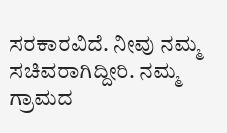ಸರಕಾರವಿದೆ. ನೀವು ನಮ್ಮ ಸಚಿವರಾಗಿದ್ದೀರಿ. ನಮ್ಮ ಗ್ರಾಮದ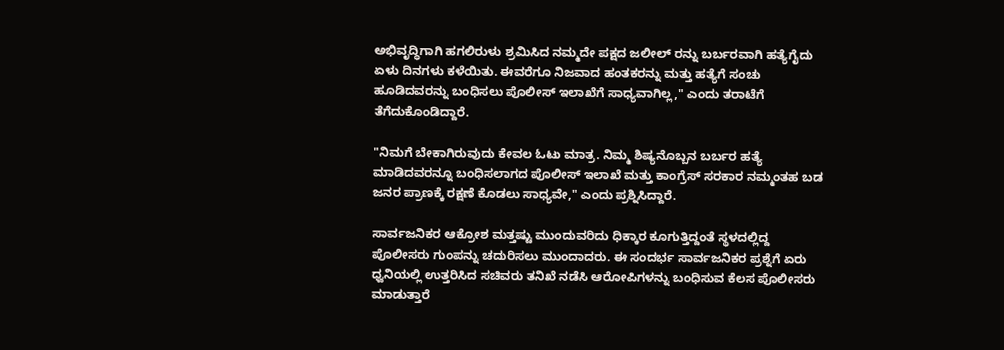ಅಭಿವೃದ್ಧಿಗಾಗಿ ಹಗಲಿರುಳು ಶ್ರಮಿಸಿದ ನಮ್ಮದೇ ಪಕ್ಷದ ಜಲೀಲ್ ರನ್ನು ಬರ್ಬರವಾಗಿ ಹತ್ಯೆಗೈದು ಏಳು ದಿನಗಳು ಕಳೆಯಿತು. ಈವರೆಗೂ ನಿಜವಾದ ಹಂತಕರನ್ನು ಮತ್ತು ಹತ್ಯೆಗೆ ಸಂಚು ಹೂಡಿದವರನ್ನು ಬಂಧಿಸಲು ಪೊಲೀಸ್ ಇಲಾಖೆಗೆ ಸಾಧ್ಯವಾಗಿಲ್ಲ," ಎಂದು ತರಾಟೆಗೆ ತೆಗೆದುಕೊಂಡಿದ್ದಾರೆ.

"ನಿಮಗೆ ಬೇಕಾಗಿರುವುದು ಕೇವಲ ಓಟು ಮಾತ್ರ. ನಿಮ್ಮ ಶಿಷ್ಯನೊಬ್ಬನ ಬರ್ಬರ ಹತ್ಯೆ ಮಾಡಿದವರನ್ನೂ ಬಂಧಿಸಲಾಗದ ಪೊಲೀಸ್ ಇಲಾಖೆ ಮತ್ತು ಕಾಂಗ್ರೆಸ್ ಸರಕಾರ ನಮ್ಮಂತಹ ಬಡ ಜನರ ಪ್ರಾಣಕ್ಕೆ ರಕ್ಷಣೆ ಕೊಡಲು ಸಾಧ್ಯವೇ," ಎಂದು ಪ್ರಶ್ನಿಸಿದ್ದಾರೆ.

ಸಾರ್ವಜನಿಕರ ಆಕ್ರೋಶ ಮತ್ತಷ್ಟು ಮುಂದುವರಿದು ಧಿಕ್ಕಾರ ಕೂಗುತ್ತಿದ್ದಂತೆ ಸ್ಥಳದಲ್ಲಿದ್ದ ಪೊಲೀಸರು ಗುಂಪನ್ನು ಚದುರಿಸಲು ಮುಂದಾದರು. ಈ ಸಂದರ್ಭ ಸಾರ್ವಜನಿಕರ ಪ್ರಶ್ನೆಗೆ ಏರು ಧ್ವನಿಯಲ್ಲಿ ಉತ್ತರಿಸಿದ ಸಚಿವರು ತನಿಖೆ ನಡೆಸಿ ಆರೋಪಿಗಳನ್ನು ಬಂಧಿಸುವ ಕೆಲಸ ಪೊಲೀಸರು ಮಾಡುತ್ತಾರೆ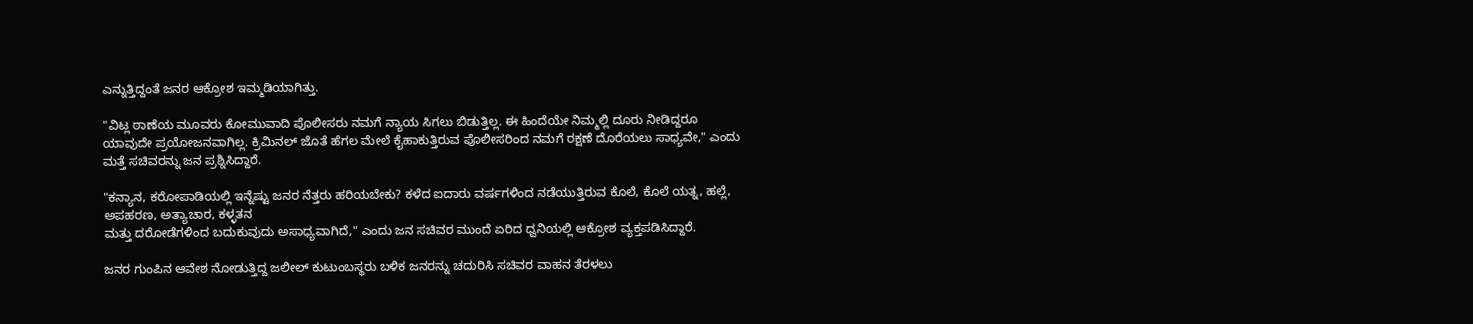ಎನ್ನುತ್ತಿದ್ದಂತೆ ಜನರ ಆಕ್ರೋಶ ಇಮ್ಮಡಿಯಾಗಿತ್ತು.

"ವಿಟ್ಲ ಠಾಣೆಯ ಮೂವರು ಕೋಮುವಾದಿ ಪೊಲೀಸರು ನಮಗೆ ನ್ಯಾಯ ಸಿಗಲು ಬಿಡುತ್ತಿಲ್ಲ. ಈ ಹಿಂದೆಯೇ ನಿಮ್ಮಲ್ಲಿ ದೂರು ನೀಡಿದ್ದರೂ ಯಾವುದೇ ಪ್ರಯೋಜನವಾಗಿಲ್ಲ. ಕ್ರಿಮಿನಲ್ ಜೊತೆ ಹೆಗಲ ಮೇಲೆ ಕೈಹಾಕುತ್ತಿರುವ ಪೊಲೀಸರಿಂದ ನಮಗೆ ರಕ್ಷಣೆ ದೊರೆಯಲು ಸಾಧ್ಯವೇ," ಎಂದು ಮತ್ತೆ ಸಚಿವರನ್ನು ಜನ ಪ್ರಶ್ನಿಸಿದ್ದಾರೆ.

"ಕನ್ಯಾನ, ಕರೋಪಾಡಿಯಲ್ಲಿ ಇನ್ನೆಷ್ಟು ಜನರ ನೆತ್ತರು ಹರಿಯಬೇಕು? ಕಳೆದ ಐದಾರು ವರ್ಷಗಳಿಂದ ನಡೆಯುತ್ತಿರುವ ಕೊಲೆ, ಕೊಲೆ ಯತ್ನ, ಹಲ್ಲೆ, ಅಪಹರಣ, ಅತ್ಯಾಚಾರ, ಕಳ್ಳತನ
ಮತ್ತು ದರೋಡೆಗಳಿಂದ ಬದುಕುವುದು ಅಸಾಧ್ಯವಾಗಿದೆ," ಎಂದು ಜನ ಸಚಿವರ ಮುಂದೆ ಏರಿದ ಧ್ವನಿಯಲ್ಲಿ ಆಕ್ರೋಶ ವ್ಯಕ್ತಪಡಿಸಿದ್ದಾರೆ.

ಜನರ ಗುಂಪಿನ ಆವೇಶ ನೋಡುತ್ತಿದ್ದ ಜಲೀಲ್ ಕುಟುಂಬಸ್ಥರು ಬಳಿಕ ಜನರನ್ನು ಚದುರಿಸಿ ಸಚಿವರ ವಾಹನ ತೆರಳಲು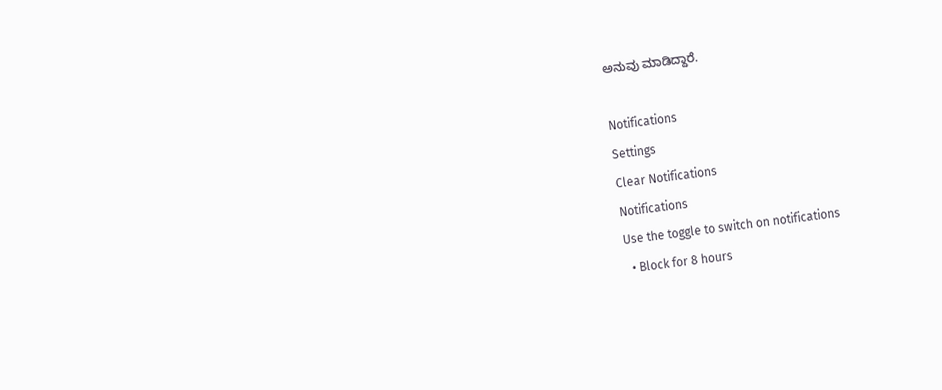ಅನುವು ಮಾಡಿದ್ದಾರೆ.

Notifications
Settings
Clear Notifications
Notifications
Use the toggle to switch on notifications
  • Block for 8 hours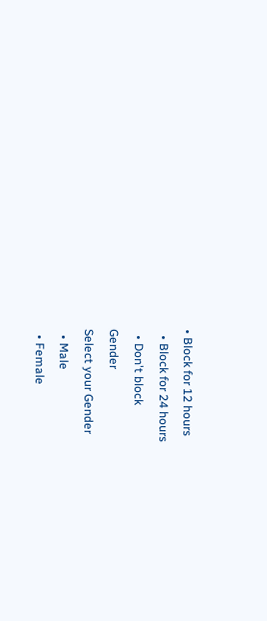• Block for 12 hours
  • Block for 24 hours
  • Don't block
Gender
Select your Gender
  • Male
  • Female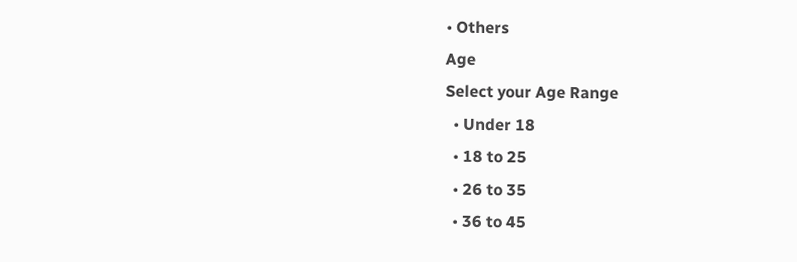• Others
Age
Select your Age Range
  • Under 18
  • 18 to 25
  • 26 to 35
  • 36 to 45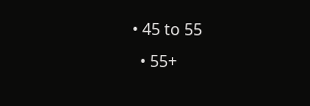• 45 to 55
  • 55+